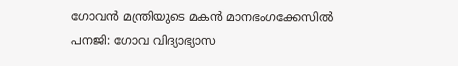ഗോവന്‍ മന്ത്രിയുടെ മകന്‍ മാനഭംഗക്കേസില്‍
പനജി: ഗോവ വിദ്യാഭ്യാസ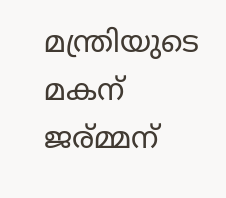മന്ത്രിയുടെ മകന് ജര്മ്മന്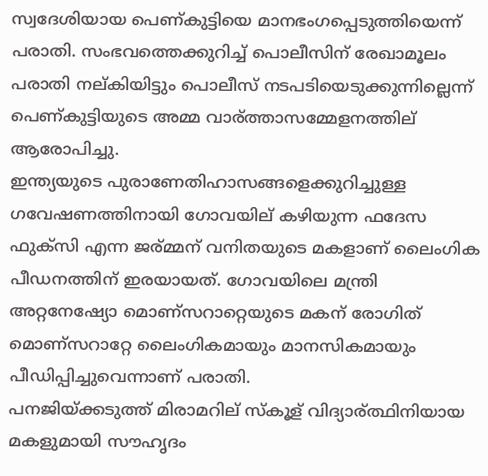സ്വദേശിയായ പെണ്കുട്ടിയെ മാനഭംഗപ്പെടുത്തിയെന്ന് പരാതി. സംഭവത്തെക്കുറിച്ച് പൊലീസിന് രേഖാമൂലം പരാതി നല്കിയിട്ടും പൊലീസ് നടപടിയെടുക്കുന്നില്ലെന്ന് പെണ്കുട്ടിയുടെ അമ്മ വാര്ത്താസമ്മേളനത്തില് ആരോപിച്ചു.
ഇന്ത്യയുടെ പുരാണേതിഹാസങ്ങളെക്കുറിച്ചുള്ള ഗവേഷണത്തിനായി ഗോവയില് കഴിയുന്ന ഫദേസ ഫുക്സി എന്ന ജര്മ്മന് വനിതയുടെ മകളാണ് ലൈംഗിക പീഡനത്തിന് ഇരയായത്. ഗോവയിലെ മന്ത്രി അറ്റനേഷ്യോ മൊണ്സറാറ്റെയുടെ മകന് രോഗിത് മൊണ്സറാറ്റേ ലൈംഗികമായും മാനസികമായും പീഡിപ്പിച്ചുവെന്നാണ് പരാതി.
പനജിയ്ക്കടുത്ത് മിരാമറില് സ്കൂള് വിദ്യാര്ത്ഥിനിയായ മകളുമായി സൗഹൃദം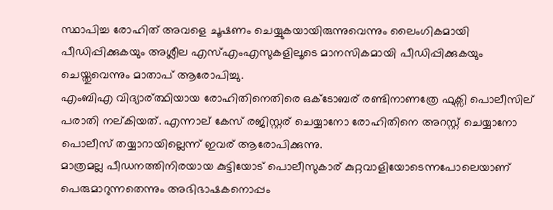സ്ഥാപിച്ച രോഹിത് അവളെ ചൂഷണം ചെയ്യുകയായിരുന്നുവെന്നും ലൈംഗികമായി പീഡിപ്പിക്കുകയും അശ്ലീല എസ്എംഎസുകളിലൂടെ മാനസികമായി പീഡിപ്പിക്കുകയും ചെയ്തുവെന്നും മാതാപ് ആരോപിച്ചു.
എംബിഎ വിദ്യാര്ത്ഥിയായ രോഹിതിനെതിരെ ഒക്ടോബര് രണ്ടിനാണത്രേ ഫുക്സി പൊലീസില് പരാതി നല്കിയത്. എന്നാല് കേസ് രജിസ്റ്റര് ചെയ്യാനോ രോഹിതിനെ അറസ്റ്റ് ചെയ്യാനോ പൊലീസ് തയ്യാറായില്ലെന്ന് ഇവര് ആരോപിക്കുന്നു.
മാത്രമല്ല പീഡനത്തിനിരയായ കുട്ടിയോട് പൊലീസുകാര് കുറ്റവാളിയോടെന്നപോലെയാണ് പെരുമാറുന്നതെന്നും അഭിഭാഷകനൊപ്പം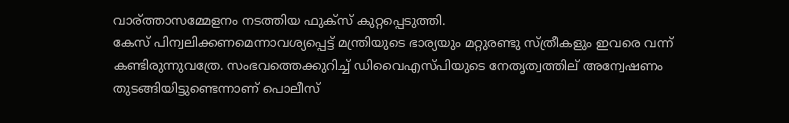വാര്ത്താസമ്മേളനം നടത്തിയ ഫുക്സ് കുറ്റപ്പെടുത്തി.
കേസ് പിന്വലിക്കണമെന്നാവശ്യപ്പെട്ട് മന്ത്രിയുടെ ഭാര്യയും മറ്റുരണ്ടു സ്ത്രീകളും ഇവരെ വന്ന് കണ്ടിരുന്നുവത്രേ. സംഭവത്തെക്കുറിച്ച് ഡിവൈഎസ്പിയുടെ നേതൃത്വത്തില് അന്വേഷണം തുടങ്ങിയിട്ടുണ്ടെന്നാണ് പൊലീസ്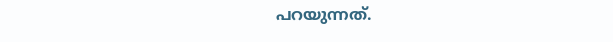പറയുന്നത്.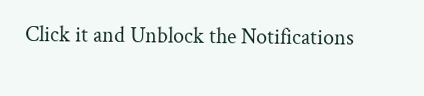Click it and Unblock the Notifications